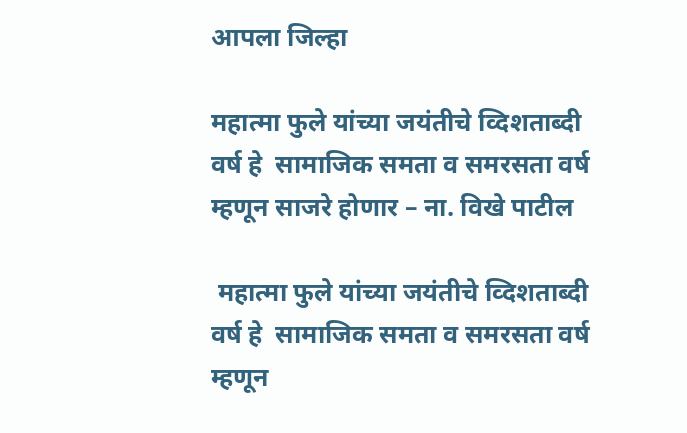आपला जिल्हा

महात्‍मा फुले यांच्‍या जयंतीचे व्दिशताब्‍दी वर्ष हे  सामाजिक समता व समरसता वर्ष म्‍हणून साजरे होणार – ना. विखे पाटील

 महात्‍मा फुले यांच्‍या जयंतीचे व्दिशताब्‍दी वर्ष हे  सामाजिक समता व समरसता वर्ष म्‍हणून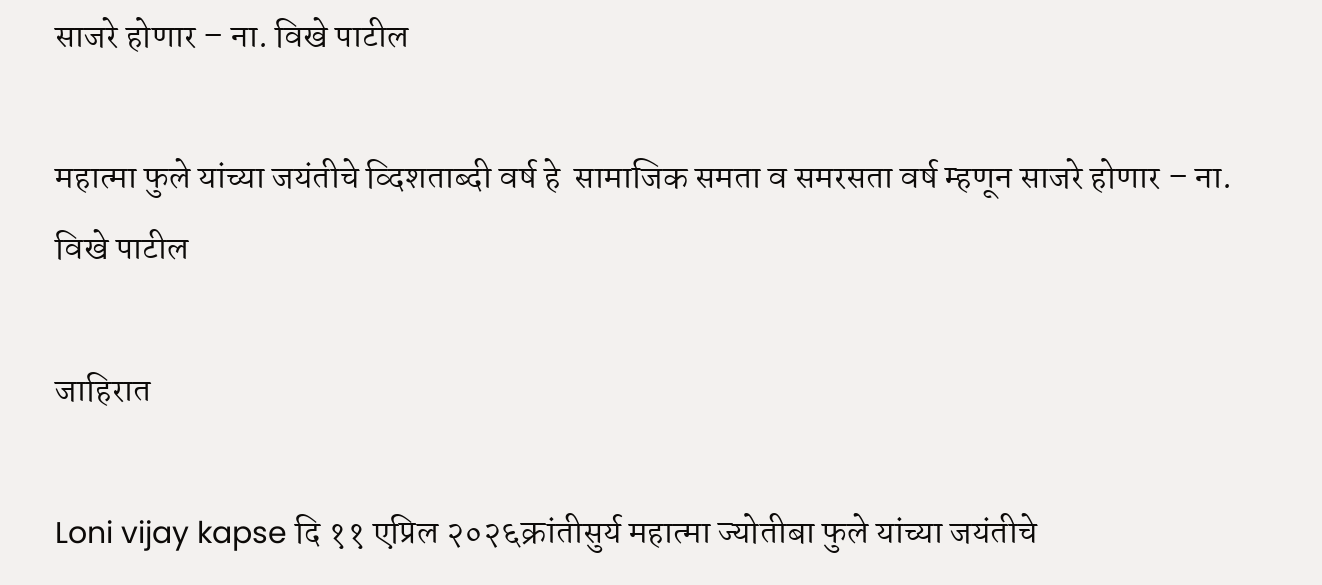साजरे होणार – ना. विखे पाटील

महात्‍मा फुले यांच्‍या जयंतीचे व्दिशताब्‍दी वर्ष हे  सामाजिक समता व समरसता वर्ष म्‍हणून साजरे होणार – ना. विखे पाटील

जाहिरात

Loni vijay kapse दि ११ एप्रिल २०२६क्रांतीसुर्य महात्‍मा ज्‍योतीबा फुले यांच्‍या जयंतीचे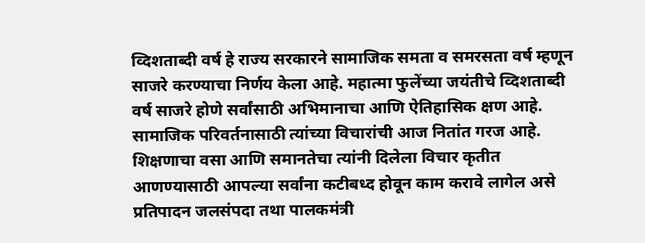व्दिशताब्‍दी वर्ष हे राज्य सरकारने सामाजिक समता व समरसता वर्ष म्‍हणून साजरे करण्‍याचा निर्णय केला आहे. महात्‍मा फुलेंच्‍या जयंतीचे व्दिशताब्‍दी वर्ष साजरे होणे सर्वांसाठी अभिमानाचा आणि ऐतिहासिक क्षण आहे. सामाजिक परिवर्तनासाठी त्‍यांच्‍या विचारांची आज नितांत गरज आहे. शिक्षणाचा वसा आणि समानतेचा त्‍यांनी दिलेला विचार कृतीत आणण्‍यासाठी आपल्‍या सर्वांना कटीबध्‍द होवून काम करावे लागेल असे प्रतिपादन जलसंपदा तथा पालकमंत्री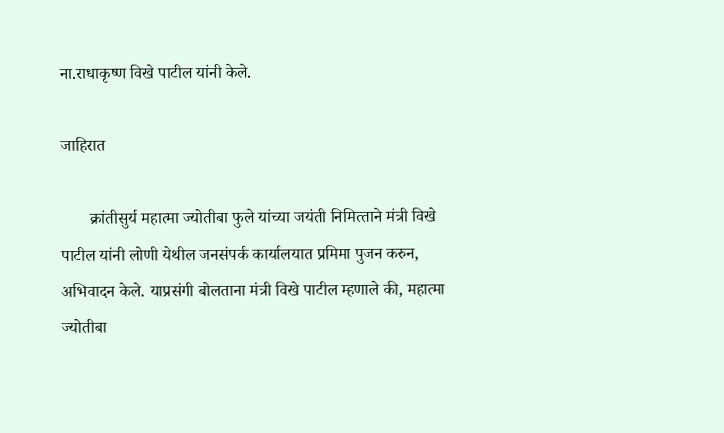ना.राधाकृष्‍ण विखे पाटील यांनी केले.

जाहिरात

       क्रांतीसुर्य महात्‍मा ज्‍योतीबा फुले यांच्‍या जयंती निमित्‍ताने मंत्री विखे पाटील यांनी लोणी येथील जनसंपर्क कार्यालयात प्रमिमा पुजन करुन, अभिवादन केले. याप्रसंगी बोलताना मंत्री विखे पाटील म्‍हणाले की, महात्‍मा ज्‍योतीबा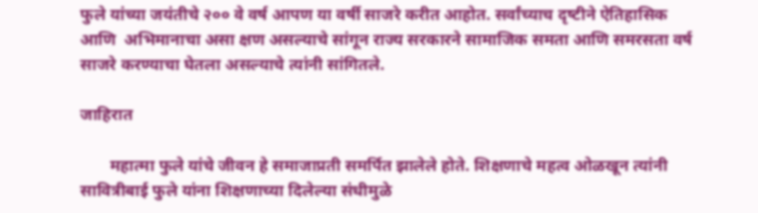फुले यांच्‍या जयंतीचे २०० वे वर्ष आपण या वर्षी साजरे करीत आहोत. सर्वांच्‍याच दृष्‍टीने ऐतिहासिक आणि  अभिमानाचा असा क्षण असल्‍याचे सांगून राज्‍य सरकारने सामाजिक समता आणि समरसता वर्ष साजरे करण्‍याचा घेतला असल्‍याचे त्‍यांनी सांगितले.

जाहिरात

       महात्‍मा फुले यांचे जीवन हे समाजाप्रती समर्पित झालेले होते. शिक्षणाचे महत्‍व ओळखून त्‍यांनी सावित्रीबाई फुले यांना शिक्षणाच्‍या दिलेल्‍या संधीमुळे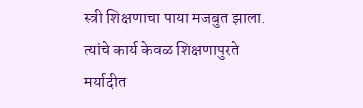स्त्री शिक्षणाचा पाया मजबुत झाला. त्‍यांचे कार्य केवळ शिक्षणापुरते मर्यादीत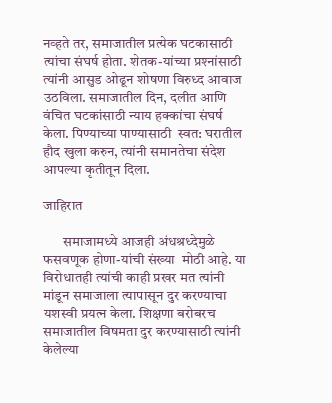नव्‍हते तर, समाजातील प्रत्‍येक घटकासाठी त्‍यांचा संघर्ष होता. शेतक-यांच्‍या प्रश्‍नांसाठी त्‍यांनी आसुड ओढून शोषणा विरुध्‍द आवाज उठविला. समाजातील दिन, दलीत आणि वंचित घटकांसाठी न्‍याय हक्‍कांचा संघर्ष केला. पिण्‍याच्‍या पाण्‍यासाठी  स्‍वत: घरातील हौद खुला करुन, त्‍यांनी समानतेचा संदेश आपल्‍या कृतीतून दिला.

जाहिरात

       समाजामध्‍ये आजही अंधश्रध्‍देमुळे फसवणूक होणा-यांची संख्‍या  मोठी आहे. या विरोधातही त्‍यांची काही प्रखर मत त्‍यांनी मांडून समाजाला त्‍यापासून दुर करण्‍याचा यशस्‍वी प्रयत्‍न केला. शिक्षणा बरोबरच समाजातील विषमता दुर करण्‍यासाठी त्‍यांनी केलेल्‍या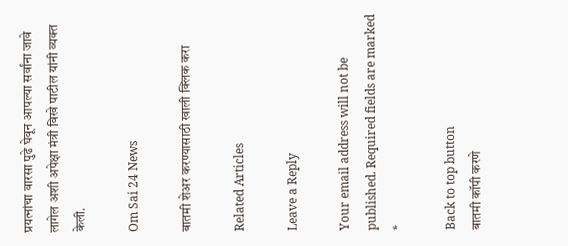प्रयत्‍नांचा वारसा पुढे घेवून आपल्‍या सर्वांना जावे लागेल अशी अपेक्षा मंत्री विखे पाटील यांनी व्‍यक्‍त केली.

Om Sai 24 News

बातमी शेअर करण्यासाठी खाली क्लिक करा

Related Articles

Leave a Reply

Your email address will not be published. Required fields are marked *

Back to top button
बातमी कॉपी करणे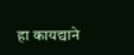हा कायद्याने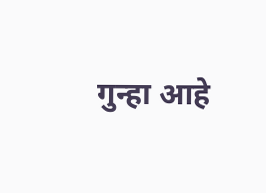गुन्हा आहे